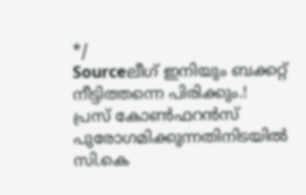*/
Sourceലീഗ് ഇനിയും ബക്കറ്റ് നീട്ടിത്തന്നെ പിരിക്കും.!
പ്രസ് കോൺഫറൻസ് പുരോഗമിക്കുന്നതിനിടയിൽ സി.കെ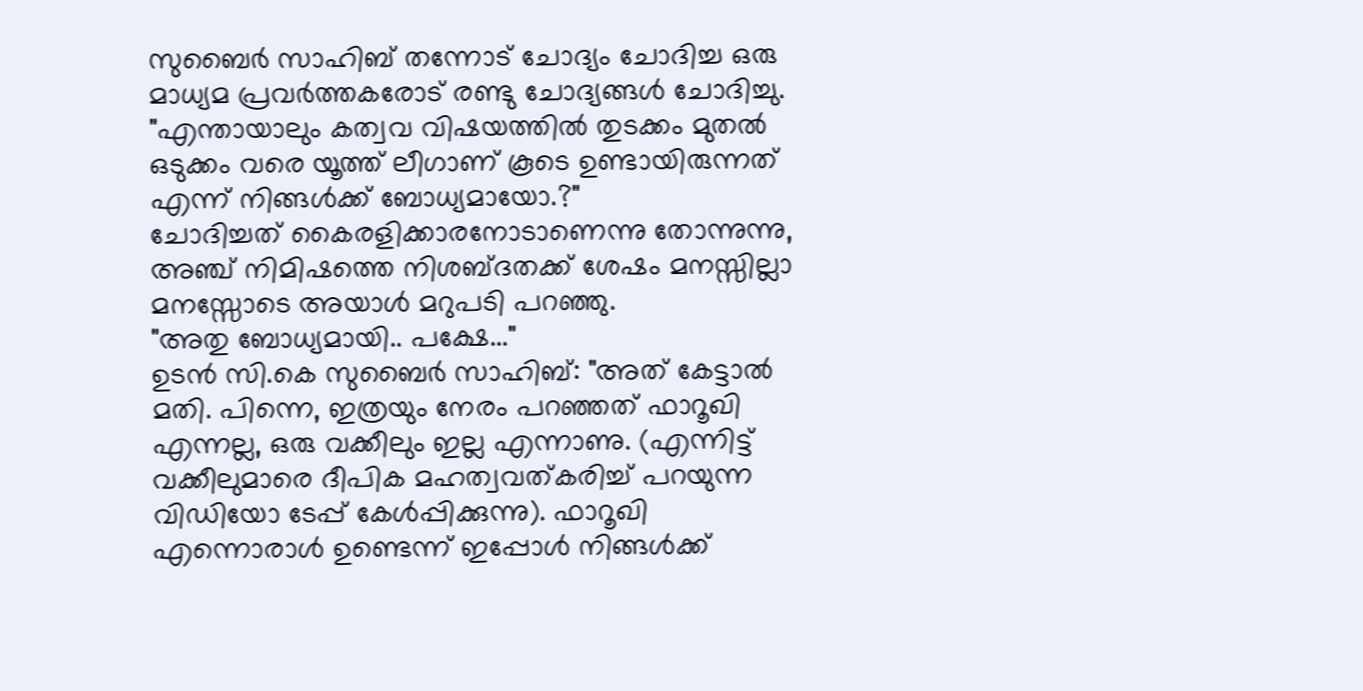സുബൈർ സാഹിബ് തന്നോട് ചോദ്യം ചോദിച്ച ഒരു മാധ്യമ പ്രവർത്തകരോട് രണ്ടു ചോദ്യങ്ങൾ ചോദിച്ചു.
"എന്തായാലും കത്വവ വിഷയത്തിൽ തുടക്കം മുതൽ ഒടുക്കം വരെ യൂത്ത് ലീഗാണ് കൂടെ ഉണ്ടായിരുന്നത് എന്ന് നിങ്ങൾക്ക് ബോധ്യമായോ.?"
ചോദിച്ചത് കൈരളിക്കാരനോടാണെന്നു തോന്നുന്നു, അഞ്ച് നിമിഷത്തെ നിശബ്ദതക്ക് ശേഷം മനസ്സില്ലാ മനസ്സോടെ അയാൾ മറുപടി പറഞ്ഞു.
"അതു ബോധ്യമായി.. പക്ഷേ..."
ഉടൻ സി.കെ സുബൈർ സാഹിബ്: "അത് കേട്ടാൽ മതി. പിന്നെ, ഇത്രയും നേരം പറഞ്ഞത് ഫാറൂഖി എന്നല്ല, ഒരു വക്കീലും ഇല്ല എന്നാണു. (എന്നിട്ട് വക്കീലുമാരെ ദീപിക മഹത്വവത്കരിച്ച് പറയുന്ന വിഡിയോ ടേപ്പ് കേൾപ്പിക്കുന്നു). ഫാറൂഖി എന്നൊരാൾ ഉണ്ടെന്ന് ഇപ്പോൾ നിങ്ങൾക്ക്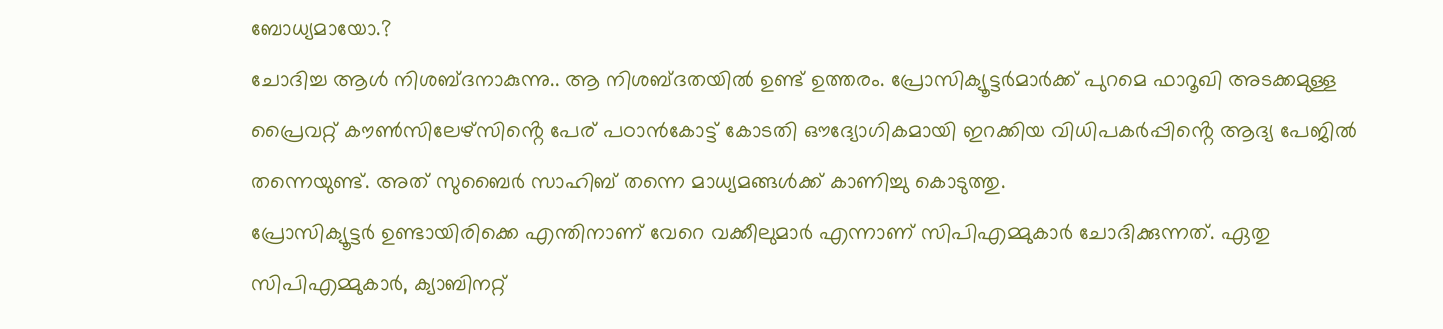ബോധ്യമായോ.?
ചോദിച്ച ആൾ നിശബ്ദനാകുന്നു.. ആ നിശബ്ദതയിൽ ഉണ്ട് ഉത്തരം. പ്രോസിക്യൂട്ടർമാർക്ക് പുറമെ ഫാറൂഖി അടക്കമുള്ള പ്രൈവറ്റ് കൗൺസിലേഴ്സിൻ്റെ പേര് പഠാൻകോട്ട് കോടതി ഔദ്യോഗികമായി ഇറക്കിയ വിധിപകർപ്പിൻ്റെ ആദ്യ പേജിൽ തന്നെയുണ്ട്. അത് സുബൈർ സാഹിബ് തന്നെ മാധ്യമങ്ങൾക്ക് കാണിച്ചു കൊടുത്തു.
പ്രോസിക്യൂട്ടർ ഉണ്ടായിരിക്കെ എന്തിനാണ് വേറെ വക്കീലുമാർ എന്നാണ് സിപിഎമ്മുകാർ ചോദിക്കുന്നത്. ഏതു സിപിഎമ്മുകാർ, ക്യാബിനറ്റ്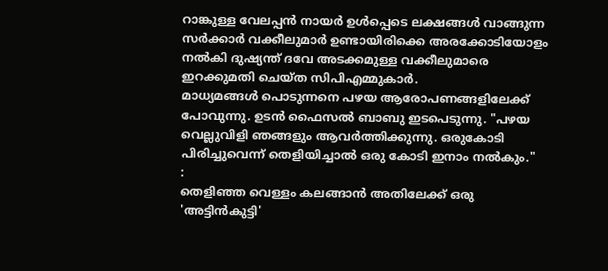റാങ്കുള്ള വേലപ്പൻ നായർ ഉൾപ്പെടെ ലക്ഷങ്ങൾ വാങ്ങുന്ന സർക്കാർ വക്കീലുമാർ ഉണ്ടായിരിക്കെ അരക്കോടിയോളം നൽകി ദുഷ്യന്ത് ദവേ അടക്കമുള്ള വക്കീലുമാരെ ഇറക്കുമതി ചെയ്ത സിപിഎമ്മുകാർ.
മാധ്യമങ്ങൾ പൊടുന്നനെ പഴയ ആരോപണങ്ങളിലേക്ക് പോവുന്നു. ഉടൻ ഫൈസൽ ബാബു ഇടപെടുന്നു. "പഴയ വെല്ലുവിളി ഞങ്ങളും ആവർത്തിക്കുന്നു. ഒരുകോടി പിരിച്ചുവെന്ന് തെളിയിച്ചാൽ ഒരു കോടി ഇനാം നൽകും."
:
തെളിഞ്ഞ വെള്ളം കലങ്ങാൻ അതിലേക്ക് ഒരു 'അട്ടിൻകുട്ടി'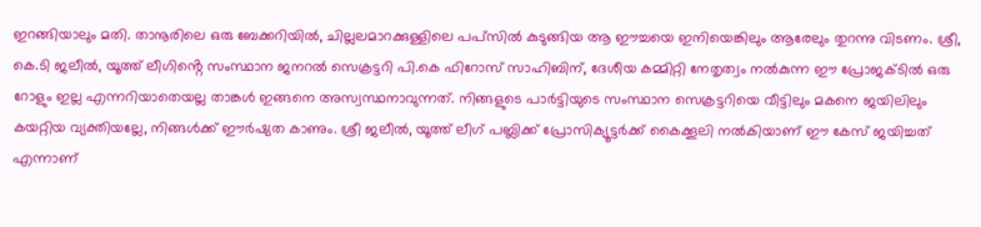ഇറങ്ങിയാലും മതി. താനൂരിലെ ഒരു ബേക്കറിയിൽ, ചില്ലലമാറക്കുള്ളിലെ പപ്സിൽ കുടുങ്ങിയ ആ ഈച്ചയെ ഇനിയെങ്കിലും ആരേലും തുറന്നു വിടണം. ശ്രീ, കെ.ടി ജലീൽ, യൂത്ത് ലീഗിൻ്റെ സംസ്ഥാന ജനറൽ സെക്രട്ടറി പി.കെ ഫിറോസ് സാഹിബിന്, ദേശീയ കമ്മിറ്റി നേതൃത്വം നൽകുന്ന ഈ പ്രോജക്ടിൽ ഒരു റോളും ഇല്ല എന്നറിയാതെയല്ല താങ്കൾ ഇങ്ങനെ അസ്വസ്ഥനാവുന്നത്. നിങ്ങളുടെ പാർട്ടിയുടെ സംസ്ഥാന സെക്രട്ടറിയെ വീട്ടിലും മകനെ ജയിലിലും കയറ്റിയ വ്യക്തിയല്ലേ, നിങ്ങൾക്ക് ഈർഷ്യത കാണും. ശ്രീ ജലീൽ, യൂത്ത് ലീഗ് പബ്ലിക്ക് പ്രോസിക്യൂട്ടർക്ക് കൈക്കൂലി നൽകിയാണ് ഈ കേസ് ജയിച്ചത് എന്നാണ്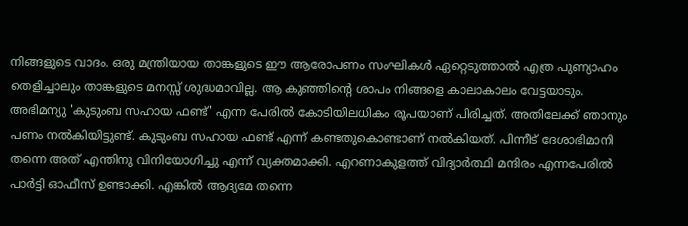നിങ്ങളുടെ വാദം. ഒരു മന്ത്രിയായ താങ്കളുടെ ഈ ആരോപണം സംഘികൾ ഏറ്റെടുത്താൽ എത്ര പുണ്യാഹം തെളിച്ചാലും താങ്കളുടെ മനസ്സ് ശുദ്ധമാവില്ല. ആ കുഞ്ഞിൻ്റെ ശാപം നിങ്ങളെ കാലാകാലം വേട്ടയാടും.
അഭിമന്യു 'കുടുംബ സഹായ ഫണ്ട്' എന്ന പേരിൽ കോടിയിലധികം രൂപയാണ് പിരിച്ചത്. അതിലേക്ക് ഞാനും പണം നൽകിയിട്ടുണ്ട്. കുടുംബ സഹായ ഫണ്ട് എന്ന് കണ്ടതുകൊണ്ടാണ് നൽകിയത്. പിന്നീട് ദേശാഭിമാനി തന്നെ അത് എന്തിനു വിനിയോഗിച്ചു എന്ന് വ്യക്തമാക്കി. എറണാകുളത്ത് വിദ്യാർത്ഥി മന്ദിരം എന്നപേരിൽ പാർട്ടി ഓഫീസ് ഉണ്ടാക്കി. എങ്കിൽ ആദ്യമേ തന്നെ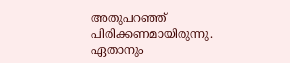അതുപറഞ്ഞ് പിരിക്കണമായിരുന്നു. ഏതാനും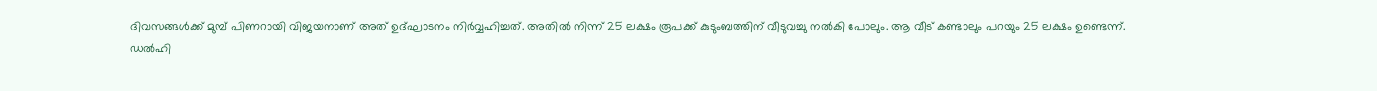ദിവസങ്ങൾക്ക് മുമ്പ് പിണറായി വിജയനാണ് അത് ഉദ്ഘാടനം നിർവ്വഹിച്ചത്. അതിൽ നിന്ന് 25 ലക്ഷം രൂപക്ക് കുടുംബത്തിന് വീടുവച്ചു നൽകി പോലും. ആ വീട് കണ്ടാലും പറയും 25 ലക്ഷം ഉണ്ടെന്ന്.
ഡൽഹി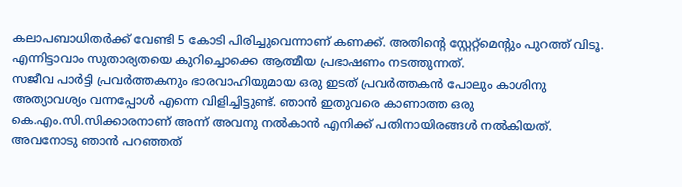കലാപബാധിതർക്ക് വേണ്ടി 5 കോടി പിരിച്ചുവെന്നാണ് കണക്ക്. അതിൻ്റെ സ്റ്റേറ്റ്മെൻ്റും പുറത്ത് വിടൂ. എന്നിട്ടാവാം സുതാര്യതയെ കുറിച്ചൊക്കെ ആത്മീയ പ്രഭാഷണം നടത്തുന്നത്.
സജീവ പാർട്ടി പ്രവർത്തകനും ഭാരവാഹിയുമായ ഒരു ഇടത് പ്രവർത്തകൻ പോലും കാശിനു അത്യാവശ്യം വന്നപ്പോൾ എന്നെ വിളിച്ചിട്ടുണ്ട്. ഞാൻ ഇതുവരെ കാണാത്ത ഒരു കെ.എം.സി.സിക്കാരനാണ് അന്ന് അവനു നൽകാൻ എനിക്ക് പതിനായിരങ്ങൾ നൽകിയത്. അവനോടു ഞാൻ പറഞ്ഞത്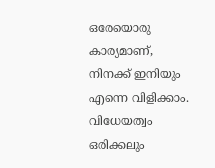ഒരേയൊരു കാര്യമാണ്, നിനക്ക് ഇനിയും എന്നെ വിളിക്കാം. വിധേയത്വം ഒരിക്കലും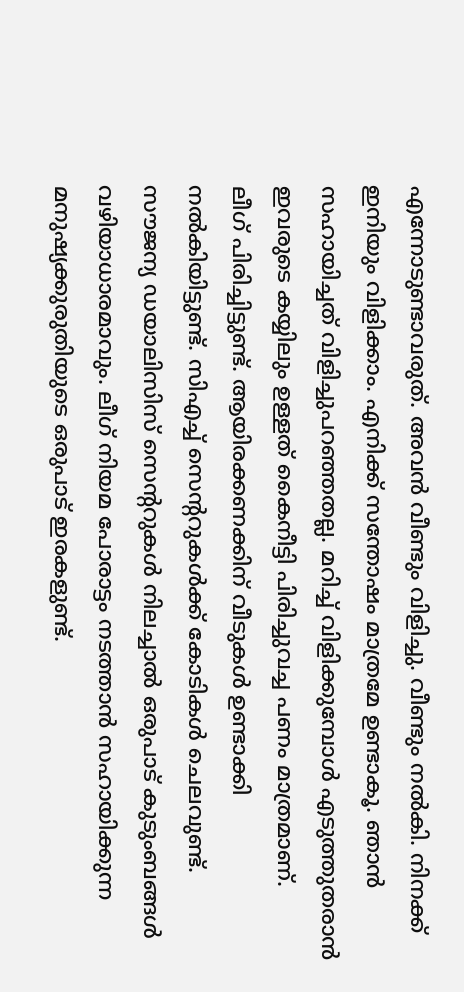എന്നോടുണ്ടാവരുത്. അവൻ വീണ്ടും വിളിച്ചു. വീണ്ടും നൽകി. നിനക്ക് ഇനിയും വിളിക്കാം. എനിക്ക് സന്തോഷം മാത്രമേ ഉണ്ടാകൂ. ഞാൻ സഹായിച്ചത് വിളിച്ചുപറഞ്ഞതല്ല. മറിച്ച് വിളിക്കുമ്പോൾ എടുത്തുതരാൻ ഇവരുടെ കയ്യിലും ഉള്ളത് കൈനീട്ടി പിരിച്ചുവച്ച പണം മാത്രമാണ്.
ലീഗ് പിരിച്ചിട്ടുണ്ട്. ആയിരക്കണക്കിന് വീടുകൾ ഉണ്ടാക്കി നൽകിയിട്ടുണ്ട്. സിഎച്ച് സെൻ്ററുകൾക്ക് കോടികൾ ചെലവുണ്ട്. സൗജന്യ ഡയാലിസിസ് സെൻ്ററുകൾ നിലച്ചാൽ ഒരുപാട് കുടുംബങ്ങൾ വഴിയാധാരമാവും. ലീഗ് നിയമ പോരാട്ടം നടത്താൻ സഹായിക്കുന്ന മനുഷ്യക്കുരുതിയുടെ ഒരുപാട് ഇരകളുണ്ട്.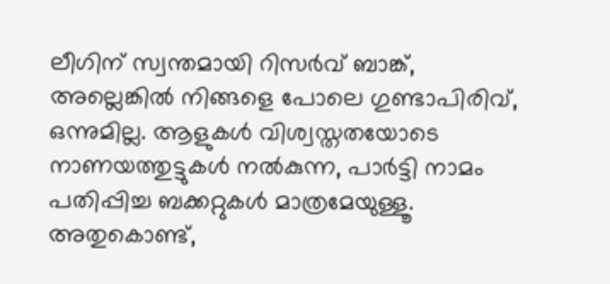ലീഗിന് സ്വന്തമായി റിസർവ് ബാങ്ക്, അല്ലെങ്കിൽ നിങ്ങളെ പോലെ ഗുണ്ടാപിരിവ്, ഒന്നുമില്ല. ആളുകൾ വിശ്വസ്തതയോടെ നാണയത്തുട്ടുകൾ നൽകുന്ന, പാർട്ടി നാമം പതിപ്പിച്ച ബക്കറ്റുകൾ മാത്രമേയുള്ളൂ. അതുകൊണ്ട്,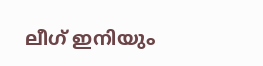ലീഗ് ഇനിയും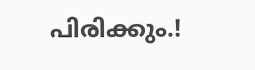പിരിക്കും.!